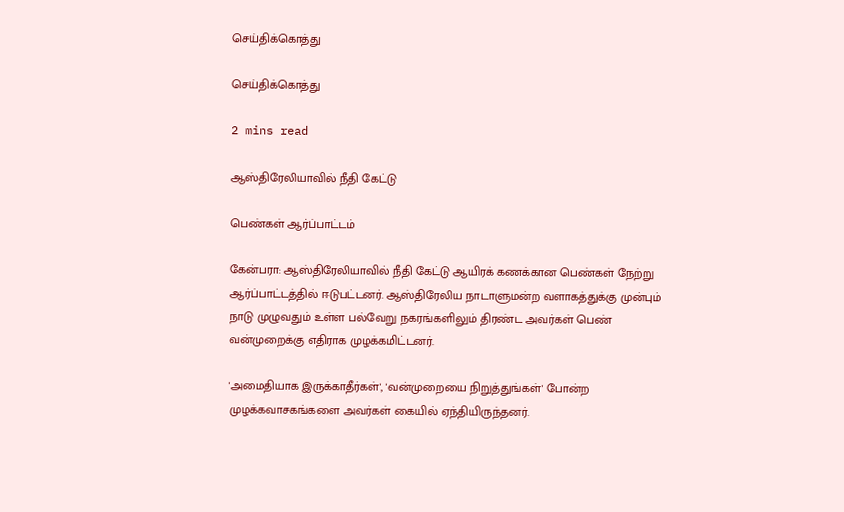செய்திக்கொத்து

செய்திக்கொத்து

2 mins read

ஆஸ்திரேலியாவில் நீதி கேட்டு

பெண்கள் ஆர்ப்பாட்டம்

கேன்பரா: ஆஸ்திரேலியாவில் நீதி கேட்டு ஆயிரக் கணக்கான பெண்கள் நேற்று ஆர்ப்பாட்டத்தில் ஈடுபட்டனர். ஆஸ்திரேலிய நாடாளுமன்ற வளாகத்துக்கு முன்பும் நாடு முழுவதும் உள்ள பல்வேறு நகரங்களிலும் திரண்ட அவர்கள் பெண் வன்முறைக்கு எதிராக முழக்கமிட்டனர்.

'அமைதியாக இருக்காதீர்கள்', 'வன்முறையை நிறுத்துங்கள்' போன்ற முழக்கவாசகங்களை அவர்கள் கையில் ஏந்தியிருந்தனர்.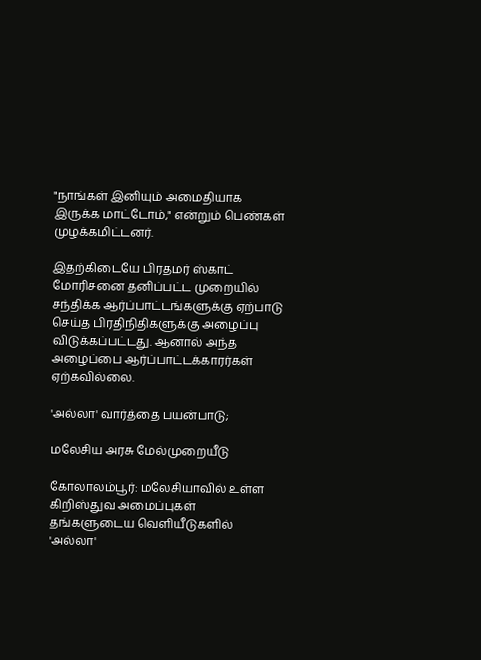"நாங்கள் இனியும் அமைதியாக இருக்க மாட்டோம்," என்றும் பெண்கள் முழக்கமிட்டனர்.

இதற்கிடையே பிரதமர் ஸ்காட் மோரிசனை தனிப்பட்ட முறையில் சந்திக்க ஆர்ப்பாட்டங்களுக்கு ஏற்பாடு செய்த பிரதிநிதிகளுக்கு அழைப்பு விடுக்கப்பட்டது. ஆனால் அந்த அழைப்பை ஆர்ப்பாட்டக்காரர்கள் ஏற்கவில்லை.

'அல்லா' வார்த்தை பயன்பாடு;

மலேசிய அரசு மேல்முறையீடு

கோலாலம்பூர்: மலேசியாவில் உள்ள கிறிஸ்துவ அமைப்புகள் தங்களுடைய வெளியீடுகளில் 'அல்லா'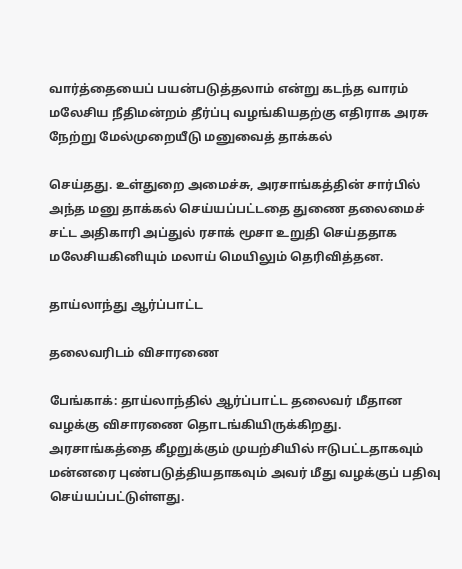வார்த்தையைப் பயன்படுத்தலாம் என்று கடந்த வாரம் மலேசிய நீதிமன்றம் தீர்ப்பு வழங்கியதற்கு எதிராக அரசு நேற்று மேல்முறையீடு மனுவைத் தாக்கல்

செய்தது. உள்துறை அமைச்சு, அரசாங்கத்தின் சார்பில் அந்த மனு தாக்கல் செய்யப்பட்டதை துணை தலைமைச் சட்ட அதிகாரி அப்துல் ரசாக் மூசா உறுதி செய்ததாக மலேசியகினியும் மலாய் மெயிலும் தெரிவித்தன.

தாய்லாந்து ஆர்ப்பாட்ட

தலைவரிடம் விசாரணை

பேங்காக்: தாய்லாந்தில் ஆர்ப்பாட்ட தலைவர் மீதான வழக்கு விசாரணை தொடங்கியிருக்கிறது. அரசாங்கத்தை கீழறுக்கும் முயற்சியில் ஈடுபட்டதாகவும் மன்னரை புண்படுத்தியதாகவும் அவர் மீது வழக்குப் பதிவு செய்யப்பட்டுள்ளது.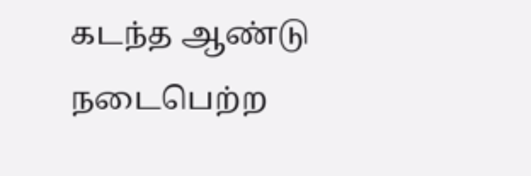கடந்த ஆண்டு நடைபெற்ற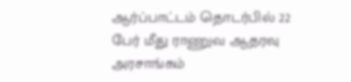ஆர்ப்பாட்டம் தொடர்பில் 22 பேர் மீது ராணுவ ஆதரவு அரசாங்கம்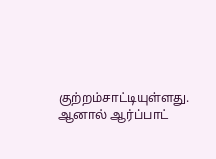குற்றம்சாட்டியுள்ளது. ஆனால் ஆர்ப்பாட்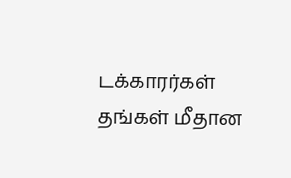டக்காரர்கள் தங்கள் மீதான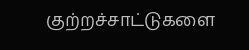குற்றச்சாட்டுகளை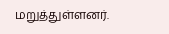மறுத்துள்ளனர்.